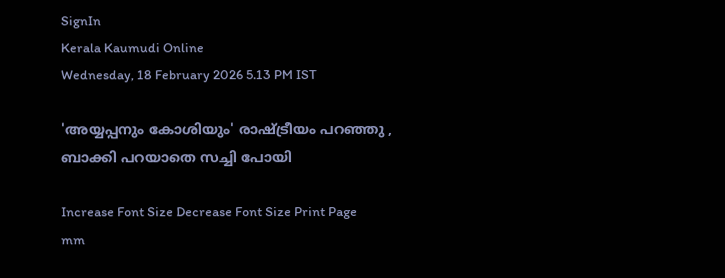SignIn
Kerala Kaumudi Online
Wednesday, 18 February 2026 5.13 PM IST

'അയ്യപ്പനും കോശിയും' രാഷ്‌ട്രീയം പറഞ്ഞു , ബാക്കി പറയാതെ സച്ചി പോയി

Increase Font Size Decrease Font Size Print Page
mm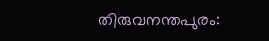തിരുവനന്തപുരം: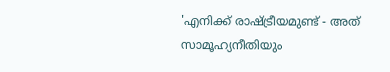'എനിക്ക് രാഷ്ട്രീയമുണ്ട് - അത് സാമൂഹ്യനീതിയും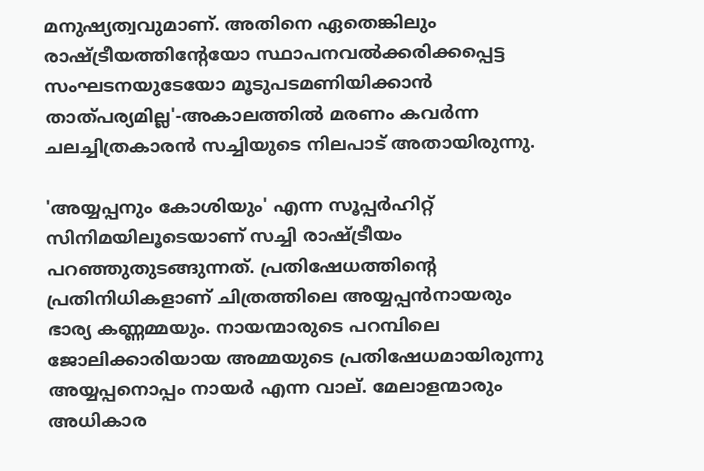മനുഷ്യത്വവുമാണ്. അതിനെ ഏതെങ്കിലും രാഷ്ട്രീയത്തിന്റേയോ സ്ഥാപനവൽക്കരിക്കപ്പെട്ട സംഘടനയുടേയോ മൂടുപടമണിയിക്കാൻ താത്പര്യമില്ല'-അകാലത്തിൽ മരണം കവർന്ന ചലച്ചിത്രകാരൻ സച്ചിയുടെ നിലപാട് അതായിരുന്നു.

'അയ്യപ്പനും കോശിയും' എന്ന സൂപ്പർഹിറ്റ് സിനിമയിലൂടെയാണ് സച്ചി രാഷ്‌ട്രീയം പറഞ്ഞുതുടങ്ങുന്നത്. പ്രതിഷേധത്തിന്റെ പ്രതിനിധികളാണ് ചിത്രത്തിലെ അയ്യപ്പൻനായരും ഭാര്യ കണ്ണമ്മയും. നായന്മാരുടെ പറമ്പിലെ ജോലിക്കാരിയായ അമ്മയുടെ പ്രതിഷേധമായിരുന്നു അയ്യപ്പനൊപ്പം നായർ എന്ന വാല്. മേലാളന്മാരും അധികാര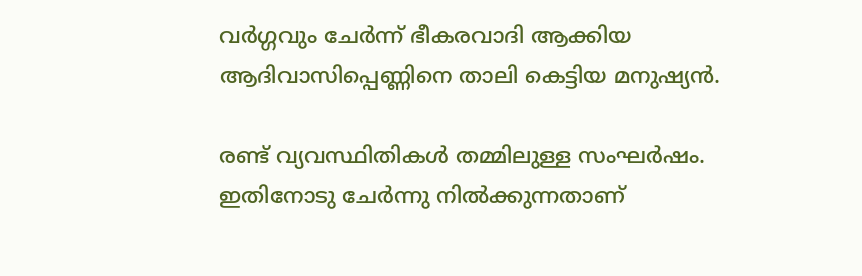വർഗ്ഗവും ചേർന്ന് ഭീകരവാദി ആക്കിയ ആദിവാസിപ്പെണ്ണിനെ താലി കെട്ടിയ മനുഷ്യൻ.

രണ്ട് വ്യവസ്ഥിതികൾ തമ്മിലുള്ള സംഘർഷം. ഇതിനോടു ചേർന്നു നിൽക്കുന്നതാണ്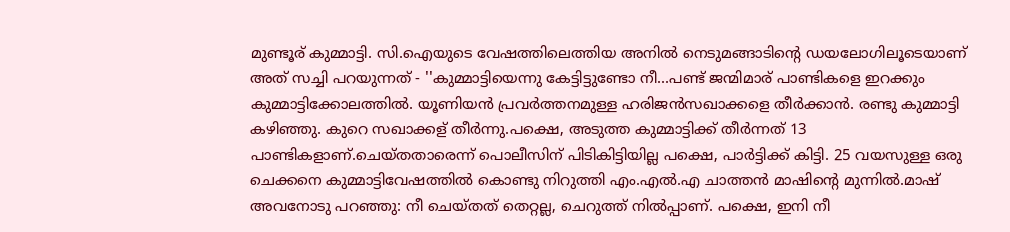മുണ്ടൂര് കുമ്മാട്ടി. സി.ഐയുടെ വേഷത്തിലെത്തിയ അനിൽ നെടുമങ്ങാടിന്റെ ഡയലോഗിലൂടെയാണ് അത് സച്ചി പറയുന്നത് - ''കുമ്മാട്ടിയെന്നു കേട്ടിട്ടുണ്ടോ നീ...പണ്ട് ജന്മിമാര് പാണ്ടികളെ ഇറക്കും കുമ്മാട്ടിക്കോലത്തിൽ. യൂണിയൻ പ്രവർത്തനമുള്ള ഹരിജൻസഖാക്കളെ തീർക്കാൻ. രണ്ടു കുമ്മാട്ടി കഴിഞ്ഞു. കുറെ സഖാക്കള് തീർന്നു.പക്ഷെ, അടുത്ത കുമ്മാട്ടിക്ക് തീർന്നത് 13 പാണ്ടികളാണ്.ചെയ്തതാരെന്ന് പൊലീസിന് പിടികിട്ടിയില്ല പക്ഷെ, പാർട്ടിക്ക് കിട്ടി. 25 വയസുള്ള ഒരു ചെക്കനെ കുമ്മാട്ടിവേഷത്തിൽ കൊണ്ടു നിറുത്തി എം.എൽ.എ ചാത്തൻ മാഷിന്റെ മുന്നിൽ.മാഷ് അവനോടു പറഞ്ഞു: നീ ചെയ്തത് തെറ്റല്ല, ചെറുത്ത് നിൽപ്പാണ്. പക്ഷെ, ഇനി നീ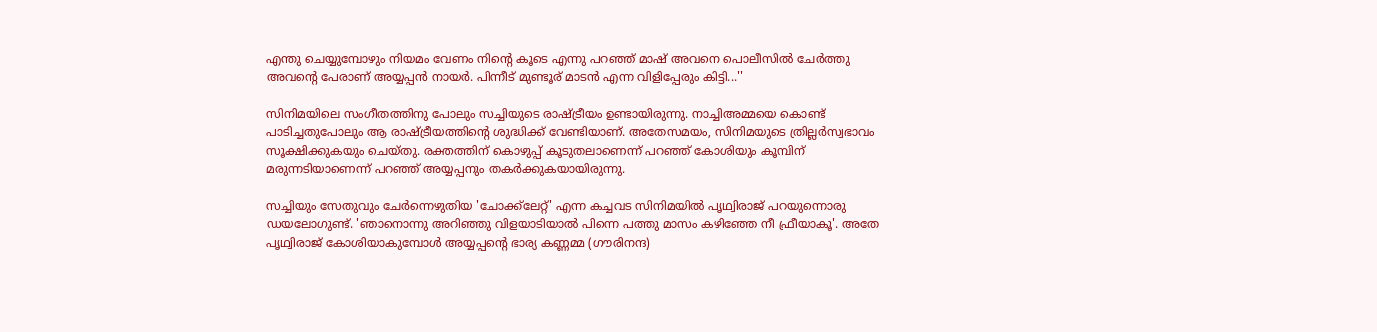എന്തു ചെയ്യുമ്പോഴും നിയമം വേണം നിന്റെ കൂടെ എന്നു പറഞ്ഞ് മാഷ് അവനെ പൊലീസിൽ ചേർത്തു അവന്റെ പേരാണ് അയ്യപ്പൻ നായർ. പിന്നീട് മുണ്ടൂര് മാടൻ എന്ന വിളിപ്പേരും കിട്ടി...''

സിനിമയിലെ സംഗീതത്തിനു പോലും സച്ചിയുടെ രാഷ്ട്രീയം ഉണ്ടായിരുന്നു. നാച്ചിഅമ്മയെ കൊണ്ട് പാടിച്ചതുപോലും ആ രാഷ്ട്രീയത്തിന്റെ ശുദ്ധിക്ക് വേണ്ടിയാണ്. അതേസമയം, സിനിമയുടെ ത്രില്ലർസ്വഭാവം സൂക്ഷിക്കുകയും ചെയ്തു. രക്തത്തിന് കൊഴുപ്പ് കൂടുതലാണെന്ന് പറഞ്ഞ് കോശിയും കൂമ്പിന് മരുന്നടിയാണെന്ന് പറഞ്ഞ് അയ്യപ്പനും തകർക്കുകയായിരുന്നു.

സച്ചിയും സേതുവും ചേർന്നെഴുതിയ 'ചോക്ക്‌ലേറ്റ്' എന്ന കച്ചവട സിനിമയിൽ പൃഥ്വിരാജ് പറയുന്നൊരു ഡയലോഗുണ്ട്. 'ഞാനൊന്നു അറിഞ്ഞു വിളയാടിയാൽ പിന്നെ പത്തു മാസം കഴിഞ്ഞേ നീ ഫ്രീയാകൂ'. അതേ പൃഥ്വിരാജ് കോശിയാകുമ്പോൾ അയ്യപ്പന്റെ ഭാര്യ കണ്ണമ്മ (ഗൗരിനന്ദ)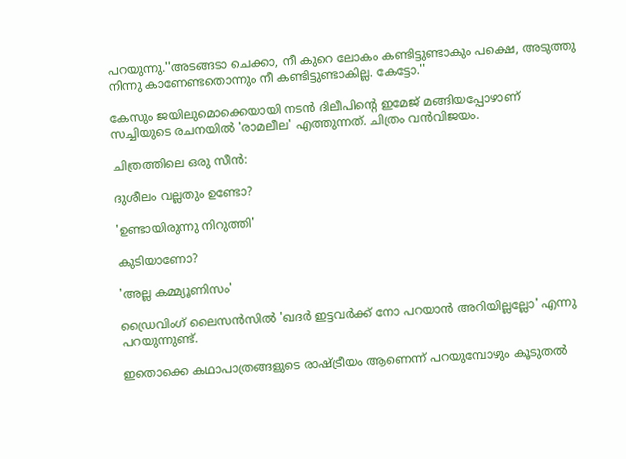പറയുന്നു.''അടങ്ങടാ ചെക്കാ, നീ കുറെ ലോകം കണ്ടിട്ടുണ്ടാകും പക്ഷെ, അടുത്തു നിന്നു കാണേണ്ടതൊന്നും നീ കണ്ടിട്ടുണ്ടാകില്ല. കേട്ടോ.''

കേസും ജയിലുമൊക്കെയായി നടൻ ദിലീപിന്റെ ഇമേജ് മങ്ങിയപ്പോഴാണ് സച്ചിയുടെ രചനയിൽ 'രാമലീല' എത്തുന്നത്. ചിത്രം വൻവിജയം.

ചിത്രത്തിലെ ഒരു സീൻ:

ദുശീലം വല്ലതും ഉണ്ടോ?

'ഉണ്ടായിരുന്നു നിറുത്തി'

കുടിയാണോ?

'അല്ല കമ്മ്യൂണിസം'

ഡ്രൈവിംഗ് ലൈസൻസിൽ 'ഖദർ ഇട്ടവർക്ക് നോ പറയാൻ അറിയില്ലല്ലോ' എന്നു പറയുന്നുണ്ട്.

ഇതൊക്കെ കഥാപാത്രങ്ങളുടെ രാഷ്ട്രീയം ആണെന്ന് പറയുമ്പോഴും കൂടുതൽ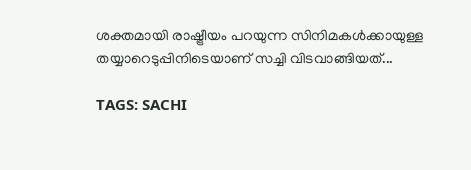ശക്തമായി രാഷ്ട്രീയം പറയുന്ന സിനിമകൾക്കായുള്ള തയ്യാറെടുപ്പിനിടെയാണ് സച്ചി വിടവാങ്ങിയത്...

TAGS: SACHI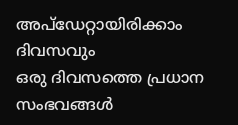അപ്ഡേറ്റായിരിക്കാം ദിവസവും
ഒരു ദിവസത്തെ പ്രധാന സംഭവങ്ങൾ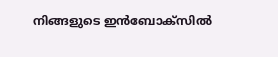നിങ്ങളുടെ ഇൻബോക്സിൽ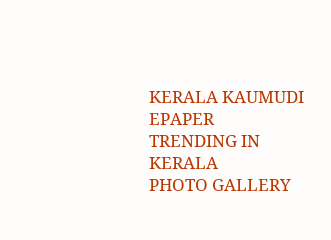KERALA KAUMUDI EPAPER
TRENDING IN KERALA
PHOTO GALLERY